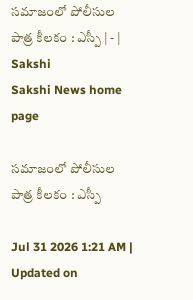సమాజంలో పోలీసుల పాత్ర కీలకం : ఎస్పీ | - | Sakshi
Sakshi News home page

సమాజంలో పోలీసుల పాత్ర కీలకం : ఎస్పీ

Jul 31 2026 1:21 AM | Updated on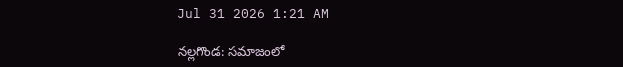Jul 31 2026 1:21 AM

నల్లగొండ: సమాజంలో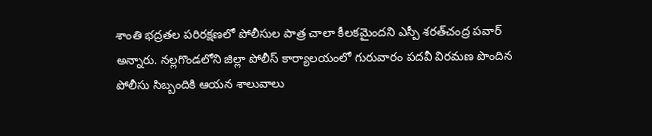శాంతి భద్రతల పరిరక్షణలో పోలీసుల పాత్ర చాలా కీలకమైందని ఎస్పీ శరత్‌చంద్ర పవార్‌ అన్నారు. నల్లగొండలోని జిల్లా పోలీస్‌ కార్యాలయంలో గురువారం పదవీ విరమణ పొందిన పోలీసు సిబ్బందికి ఆయన శాలువాలు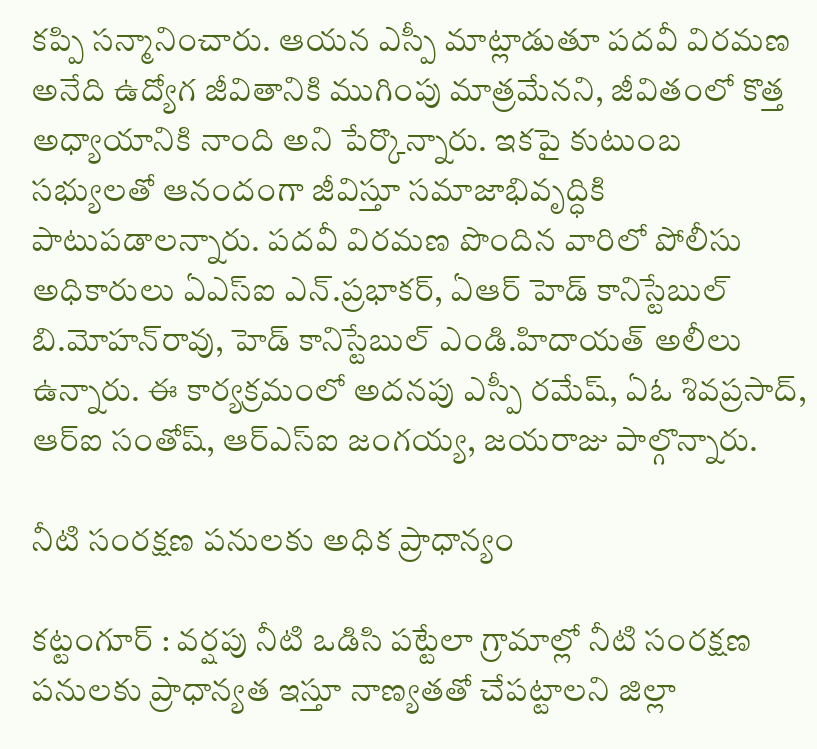కప్పి సన్మానించారు. ఆయన ఎస్పీ మాట్లాడుతూ పదవీ విరమణ అనేది ఉద్యోగ జీవితానికి ముగింపు మాత్రమేనని, జీవితంలో కొత్త అధ్యాయానికి నాంది అని పేర్కొన్నారు. ఇకపై కుటుంబ సభ్యులతో ఆనందంగా జీవిస్తూ సమాజాభివృద్ధికి పాటుపడాలన్నారు. పదవీ విరమణ పొందిన వారిలో పోలీసు అధికారులు ఏఎస్‌ఐ ఎన్‌.ప్రభాకర్‌, ఏఆర్‌ హెడ్‌ కానిస్టేబుల్‌ బి.మోహన్‌రావు, హెడ్‌ కానిస్టేబుల్‌ ఎండి.హిదాయత్‌ అలీలు ఉన్నారు. ఈ కార్యక్రమంలో అదనపు ఎస్పీ రమేష్‌, ఏఓ శివప్రసాద్‌, ఆర్‌ఐ సంతోష్‌, ఆర్‌ఎస్‌ఐ జంగయ్య, జయరాజు పాల్గొన్నారు.

నీటి సంరక్షణ పనులకు అధిక ప్రాధాన్యం

కట్టంగూర్‌ : వర్షపు నీటి ఒడిసి పట్టేలా గ్రామాల్లో నీటి సంరక్షణ పనులకు ప్రాధాన్యత ఇస్తూ నాణ్యతతో చేపట్టాలని జిల్లా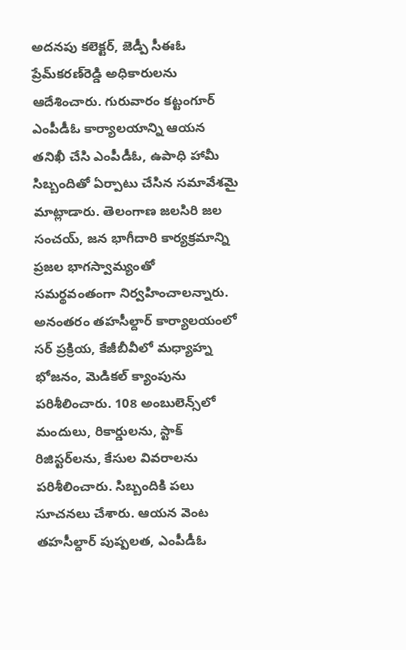అదనపు కలెక్టర్‌, జెడ్పీ సీఈఓ ప్రేమ్‌కరణ్‌రెడ్డి అధికారులను ఆదేశించారు. గురువారం కట్టంగూర్‌ ఎంపీడీఓ కార్యాలయాన్ని ఆయన తనిఖీ చేసి ఎంపీడీఓ, ఉపాధి హామీ సిబ్బందితో ఏర్పాటు చేసిన సమావేశమై మాట్లాడారు. తెలంగాణ జలసిరి జల సంచయ్‌, జన భాగీదారి కార్యక్రమాన్ని ప్రజల భాగస్వామ్యంతో సమర్థవంతంగా నిర్వహించాలన్నారు. అనంతరం తహసీల్దార్‌ కార్యాలయంలో సర్‌ ప్రక్రియ, కేజీబీవీలో మధ్యాహ్న భోజనం, మెడికల్‌ క్యాంపును పరిశీలించారు. 108 అంబులెన్స్‌లో మందులు, రికార్డులను, స్టాక్‌ రిజిస్టర్‌లను, కేసుల వివరాలను పరిశీలించారు. సిబ్బందికి పలు సూచనలు చేశారు. ఆయన వెంట తహసీల్దార్‌ పుష్పలత, ఎంపీడీఓ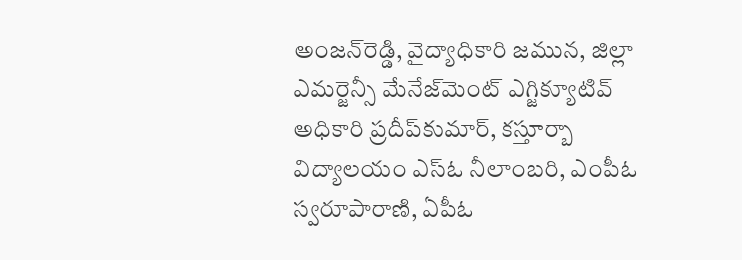అంజన్‌రెడ్డి, వైద్యాధికారి జమున, జిల్లా ఎమర్జెన్సీ మేనేజ్‌మెంట్‌ ఎగ్జిక్యూటివ్‌ అధికారి ప్రదీప్‌కుమార్‌, కస్తూర్బా విద్యాలయం ఎస్‌ఓ నీలాంబరి, ఎంపీఓ స్వరూపారాణి, ఏపీఓ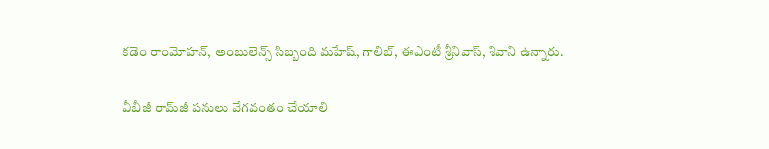కడెం రాంమోహన్‌, అంబులెన్స్‌ సిబ్బంది మహేష్‌, గాలిబ్‌, ఈఎంటీ శ్రీనివాస్‌, శివాని ఉన్నారు.

వీబీజీ రామ్‌జీ పనులు వేగవంతం చేయాలి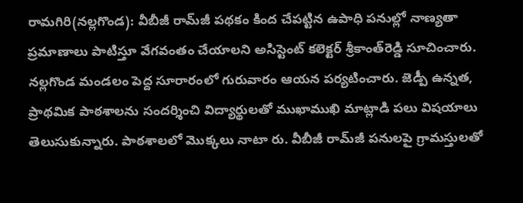రామగిరి(నల్లగొండ): వీబీజీ రామ్‌జీ పథకం కింద చేపట్టిన ఉపాధి పనుల్లో నాణ్యతా ప్రమాణాలు పాటిస్తూ వేగవంతం చేయాలని అసిస్టెంట్‌ కలెక్టర్‌ శ్రీకాంత్‌రెడ్డి సూచించారు. నల్లగొండ మండలం పెద్ద సూరారంలో గురువారం ఆయన పర్యటించారు. జెడ్పీ ఉన్నత, ప్రాథమిక పాఠశాలను సందర్శించి విద్యార్థులతో ముఖాముఖి మాట్లాడి పలు విషయాలు తెలుసుకున్నారు. పాఠశాలలో మొక్కలు నాటా రు. వీబీజీ రామ్‌జీ పనులపై గ్రామస్తులతో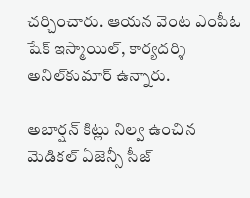చర్చించారు. ఆయన వెంట ఎంపీఓ షేక్‌ ఇస్మాయిల్‌, కార్యదర్శి అనిల్‌కుమార్‌ ఉన్నారు.

అబార్షన్‌ కిట్లు నిల్వ ఉంచిన మెడికల్‌ ఏజెన్సీ సీజ్‌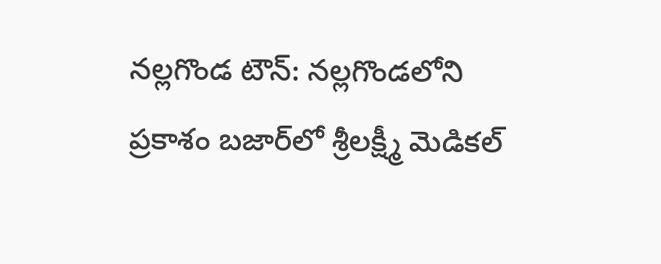నల్లగొండ టౌన్‌: నల్లగొండలోని ప్రకాశం బజార్‌లో శ్రీలక్ష్మీ మెడికల్‌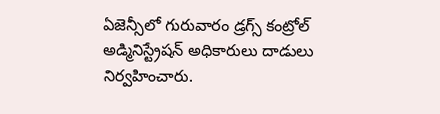ఏజెన్సీలో గురువారం డ్రగ్స్‌ కంట్రోల్‌ అడ్మినిస్ట్రేషన్‌ అధికారులు దాడులు నిర్వహించారు.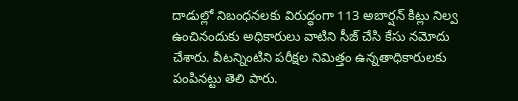దాడుల్లో నిబంధనలకు విరుద్ధంగా 113 అబార్షన్‌ కిట్లు నిల్వ ఉంచినందుకు అధికారులు వాటిని సీజ్‌ చేసి కేసు నమోదు చేశారు. వీటన్నింటిని పరీక్షల నిమిత్తం ఉన్నతాధికారులకు పంపినట్టు తెలి పారు.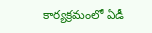కార్యక్రమంలో ఏడీ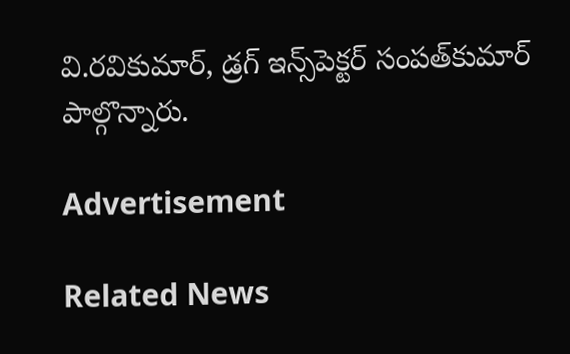వి.రవికుమార్‌, డ్రగ్‌ ఇన్స్‌పెక్టర్‌ సంపత్‌కుమార్‌ పాల్గొన్నారు.

Advertisement

Related News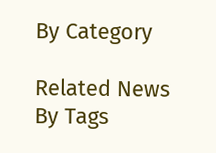By Category

Related News By Tags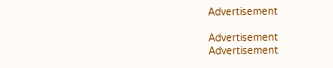Advertisement

Advertisement
Advertisement